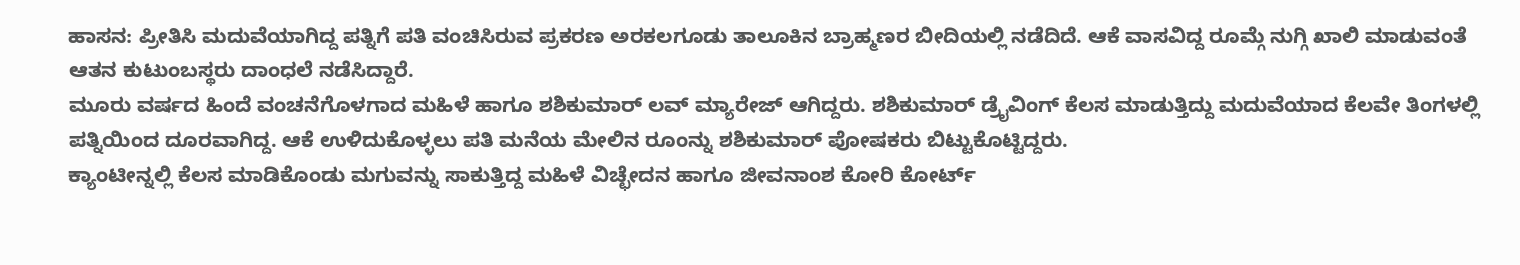ಹಾಸನ: ಪ್ರೀತಿಸಿ ಮದುವೆಯಾಗಿದ್ದ ಪತ್ನಿಗೆ ಪತಿ ವಂಚಿಸಿರುವ ಪ್ರಕರಣ ಅರಕಲಗೂಡು ತಾಲೂಕಿನ ಬ್ರಾಹ್ಮಣರ ಬೀದಿಯಲ್ಲಿ ನಡೆದಿದೆ. ಆಕೆ ವಾಸವಿದ್ದ ರೂಮ್ಗೆ ನುಗ್ಗಿ ಖಾಲಿ ಮಾಡುವಂತೆ ಆತನ ಕುಟುಂಬಸ್ಥರು ದಾಂಧಲೆ ನಡೆಸಿದ್ದಾರೆ.
ಮೂರು ವರ್ಷದ ಹಿಂದೆ ವಂಚನೆಗೊಳಗಾದ ಮಹಿಳೆ ಹಾಗೂ ಶಶಿಕುಮಾರ್ ಲವ್ ಮ್ಯಾರೇಜ್ ಆಗಿದ್ದರು. ಶಶಿಕುಮಾರ್ ಡ್ರೈವಿಂಗ್ ಕೆಲಸ ಮಾಡುತ್ತಿದ್ದು ಮದುವೆಯಾದ ಕೆಲವೇ ತಿಂಗಳಲ್ಲಿ ಪತ್ನಿಯಿಂದ ದೂರವಾಗಿದ್ದ. ಆಕೆ ಉಳಿದುಕೊಳ್ಳಲು ಪತಿ ಮನೆಯ ಮೇಲಿನ ರೂಂನ್ನು ಶಶಿಕುಮಾರ್ ಪೋಷಕರು ಬಿಟ್ಟುಕೊಟ್ಟಿದ್ದರು.
ಕ್ಯಾಂಟೀನ್ನಲ್ಲಿ ಕೆಲಸ ಮಾಡಿಕೊಂಡು ಮಗುವನ್ನು ಸಾಕುತ್ತಿದ್ದ ಮಹಿಳೆ ವಿಚ್ಛೇದನ ಹಾಗೂ ಜೀವನಾಂಶ ಕೋರಿ ಕೋರ್ಟ್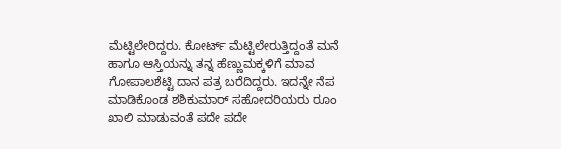ಮೆಟ್ಟಿಲೇರಿದ್ದರು. ಕೋರ್ಟ್ ಮೆಟ್ಟಿಲೇರುತ್ತಿದ್ದಂತೆ ಮನೆ ಹಾಗೂ ಆಸ್ತಿಯನ್ನು ತನ್ನ ಹೆಣ್ಣುಮಕ್ಕಳಿಗೆ ಮಾವ ಗೋಪಾಲಶೆಟ್ಟಿ ದಾನ ಪತ್ರ ಬರೆದಿದ್ದರು. ಇದನ್ನೇ ನೆಪ ಮಾಡಿಕೊಂಡ ಶಶಿಕುಮಾರ್ ಸಹೋದರಿಯರು ರೂಂ ಖಾಲಿ ಮಾಡುವಂತೆ ಪದೇ ಪದೇ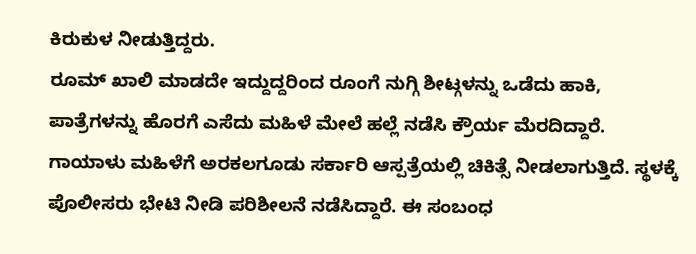ಕಿರುಕುಳ ನೀಡುತ್ತಿದ್ದರು.
ರೂಮ್ ಖಾಲಿ ಮಾಡದೇ ಇದ್ದುದ್ದರಿಂದ ರೂಂಗೆ ನುಗ್ಗಿ ಶೀಟ್ಗಳನ್ನು ಒಡೆದು ಹಾಕಿ, ಪಾತ್ರೆಗಳನ್ನು ಹೊರಗೆ ಎಸೆದು ಮಹಿಳೆ ಮೇಲೆ ಹಲ್ಲೆ ನಡೆಸಿ ಕ್ರೌರ್ಯ ಮೆರದಿದ್ದಾರೆ. ಗಾಯಾಳು ಮಹಿಳೆಗೆ ಅರಕಲಗೂಡು ಸರ್ಕಾರಿ ಆಸ್ಪತ್ರೆಯಲ್ಲಿ ಚಿಕಿತ್ಸೆ ನೀಡಲಾಗುತ್ತಿದೆ. ಸ್ಥಳಕ್ಕೆ ಪೊಲೀಸರು ಭೇಟಿ ನೀಡಿ ಪರಿಶೀಲನೆ ನಡೆಸಿದ್ದಾರೆ. ಈ ಸಂಬಂಧ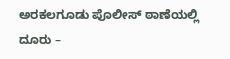ಅರಕಲಗೂಡು ಪೊಲೀಸ್ ಠಾಣೆಯಲ್ಲಿ ದೂರು –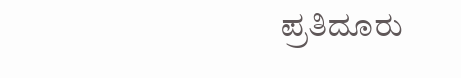ಪ್ರತಿದೂರು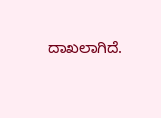ದಾಖಲಾಗಿದೆ.